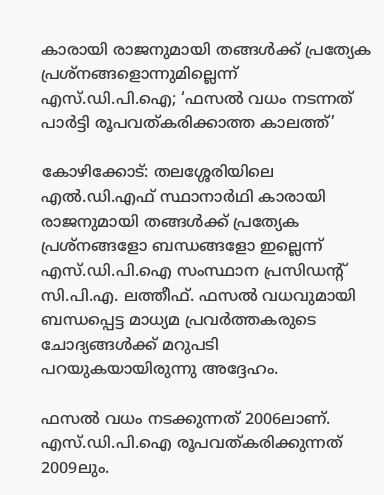കാരായി രാജനുമായി തങ്ങൾക്ക് പ്രത്യേക പ്രശ്നങ്ങളൊന്നുമില്ലെന്ന് എസ്.ഡി.പി.ഐ; ‘ഫസൽ വധം നടന്നത് പാർട്ടി രൂപവത്കരിക്കാത്ത കാലത്ത്’

കോഴിക്കോട്: തലശ്ശേരിയിലെ എൽ.ഡി.എഫ് സ്ഥാനാർഥി കാരായി രാജനുമായി തങ്ങൾക്ക് പ്രത്യേക പ്രശ്നങ്ങളോ ബന്ധങ്ങളോ ഇല്ലെന്ന് എസ്.ഡി.പി.ഐ സംസ്ഥാന പ്രസിഡന്റ് സി.പി.എ. ലത്തീഫ്. ഫസൽ വധവുമായി ബന്ധപ്പെട്ട മാധ്യമ പ്രവർത്തകരുടെ ചോദ്യങ്ങൾക്ക് മറുപടി പറയുകയായിരുന്നു അദ്ദേഹം.

ഫസൽ വധം നടക്കുന്നത് 2006ലാണ്. എസ്.ഡി.പി.ഐ രൂപവത്കരിക്കുന്നത് 2009ലും.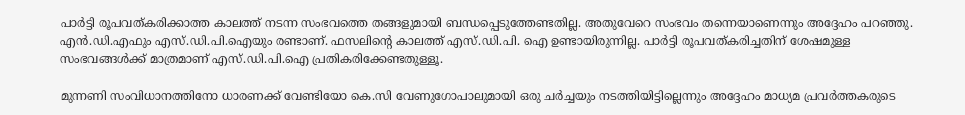പാർട്ടി രൂപവത്കരിക്കാത്ത കാലത്ത് നടന്ന സംഭവത്തെ തങ്ങളുമായി ബന്ധപ്പെടുത്തേണ്ടതില്ല. അതുവേറെ സംഭവം തന്നെയാണെന്നും അദ്ദേഹം പറഞ്ഞു. എൻ.ഡി.എഫും എസ്.ഡി.പി.ഐയും രണ്ടാണ്. ഫസലിന്റെ കാലത്ത് എസ്.ഡി.പി. ഐ ഉണ്ടായിരുന്നില്ല. പാർട്ടി രൂപവത്കരിച്ചതിന് ശേഷമുള്ള സംഭവങ്ങൾക്ക് മാത്രമാണ് എസ്.ഡി.പി.ഐ പ്രതികരിക്കേണ്ടതുള്ളൂ.

മുന്നണി സംവിധാനത്തിനോ ധാരണക്ക് വേണ്ടിയോ കെ.സി വേണുഗോപാലുമായി ഒരു ചർച്ചയും നടത്തിയിട്ടില്ലെന്നും അദ്ദേഹം മാധ്യമ പ്രവർത്തകരുടെ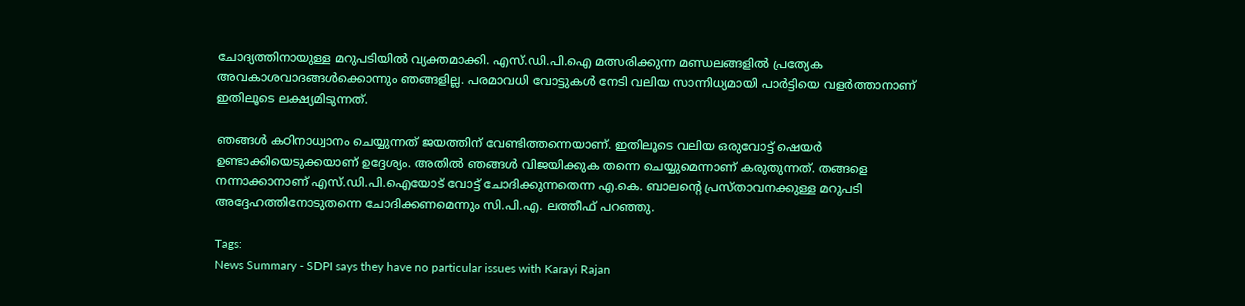ചോദ്യത്തിനായുള്ള മറുപടിയിൽ വ്യക്തമാക്കി. എസ്.ഡി.പി.ഐ മത്സരിക്കുന്ന മണ്ഡലങ്ങളിൽ പ്രത്യേക അവകാശവാദങ്ങൾക്കൊന്നും ഞങ്ങളില്ല. പരമാവധി വോട്ടുകൾ നേടി വലിയ സാന്നിധ്യമായി പാർട്ടിയെ വളർത്താനാണ് ഇതിലൂടെ ലക്ഷ്യമിടുന്നത്.

ഞങ്ങൾ കഠിനാധ്വാനം ചെയ്യുന്നത് ജയത്തിന് വേണ്ടിത്തന്നെയാണ്. ഇതിലൂടെ വലിയ ഒരുവോട്ട് ഷെയർ ഉണ്ടാക്കിയെടുക്കയാണ് ഉദ്ദേശ്യം. അതിൽ ഞങ്ങൾ വിജയിക്കുക തന്നെ ചെയ്യുമെന്നാണ് കരുതുന്നത്. തങ്ങളെ നന്നാക്കാനാണ് എസ്.ഡി.പി.ഐയോട് വോട്ട് ചോദിക്കുന്നതെന്ന എ.കെ. ബാലന്റെ പ്രസ്താവനക്കുള്ള മറുപടി അദ്ദേഹത്തിനോടുതന്നെ ചോദിക്കണമെന്നും സി.പി.എ. ലത്തീഫ് പറഞ്ഞു.

Tags:
News Summary - SDPI says they have no particular issues with Karayi Rajan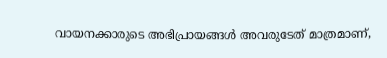വായനക്കാരുടെ അഭിപ്രായങ്ങള്‍ അവരുടേത് മാത്രമാണ്,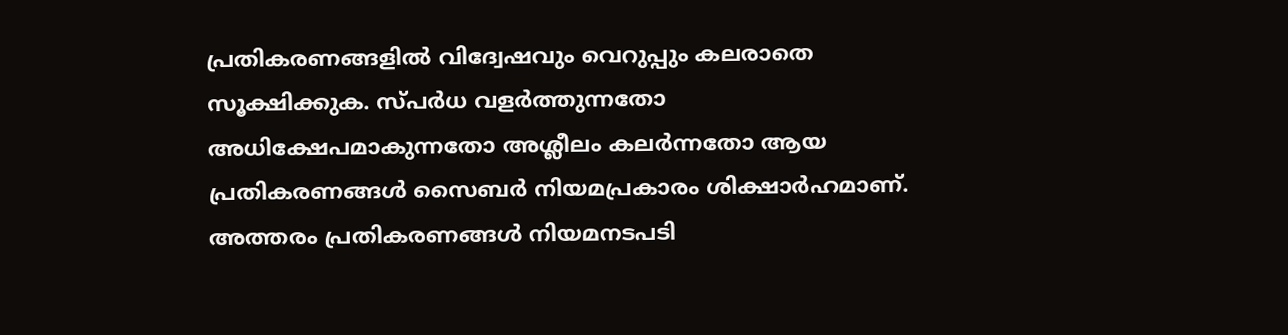പ്രതികരണങ്ങളിൽ വിദ്വേഷവും വെറുപ്പും കലരാതെ സൂക്ഷിക്കുക. സ്പർധ വളർത്തുന്നതോ അധിക്ഷേപമാകുന്നതോ അശ്ലീലം കലർന്നതോ ആയ പ്രതികരണങ്ങൾ സൈബർ നിയമപ്രകാരം ശിക്ഷാർഹമാണ്. അത്തരം പ്രതികരണങ്ങൾ നിയമനടപടി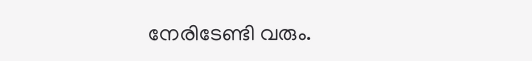നേരിടേണ്ടി വരും.